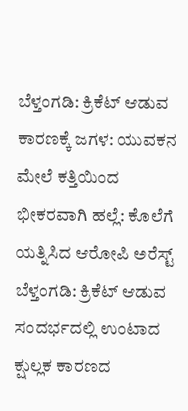ಬೆಳ್ತಂಗಡಿ: ಕ್ರಿಕೆಟ್ ಆಡುವ ಕಾರಣಕ್ಕೆ ಜಗಳ: ಯುವಕನ ಮೇಲೆ ಕತ್ತಿಯಿಂದ ಭೀಕರವಾಗಿ ಹಲ್ಲೆ: ಕೊಲೆಗೆ ಯತ್ನಿಸಿದ ಆರೋಪಿ ಅರೆಸ್ಟ್
ಬೆಳ್ತಂಗಡಿ: ಕ್ರಿಕೆಟ್ ಆಡುವ ಸಂದರ್ಭದಲ್ಲಿ ಉಂಟಾದ ಕ್ಷುಲ್ಲಕ ಕಾರಣದ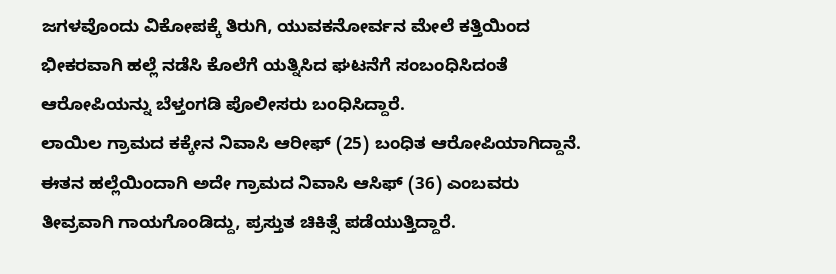ಜಗಳವೊಂದು ವಿಕೋಪಕ್ಕೆ ತಿರುಗಿ, ಯುವಕನೋರ್ವನ ಮೇಲೆ ಕತ್ತಿಯಿಂದ ಭೀಕರವಾಗಿ ಹಲ್ಲೆ ನಡೆಸಿ ಕೊಲೆಗೆ ಯತ್ನಿಸಿದ ಘಟನೆಗೆ ಸಂಬಂಧಿಸಿದಂತೆ ಆರೋಪಿಯನ್ನು ಬೆಳ್ತಂಗಡಿ ಪೊಲೀಸರು ಬಂಧಿಸಿದ್ದಾರೆ.
ಲಾಯಿಲ ಗ್ರಾಮದ ಕಕ್ಕೇನ ನಿವಾಸಿ ಆರೀಫ್ (25) ಬಂಧಿತ ಆರೋಪಿಯಾಗಿದ್ದಾನೆ. ಈತನ ಹಲ್ಲೆಯಿಂದಾಗಿ ಅದೇ ಗ್ರಾಮದ ನಿವಾಸಿ ಆಸಿಫ್ (36) ಎಂಬವರು ತೀವ್ರವಾಗಿ ಗಾಯಗೊಂಡಿದ್ದು, ಪ್ರಸ್ತುತ ಚಿಕಿತ್ಸೆ ಪಡೆಯುತ್ತಿದ್ದಾರೆ.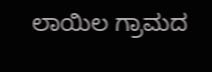ಲಾಯಿಲ ಗ್ರಾಮದ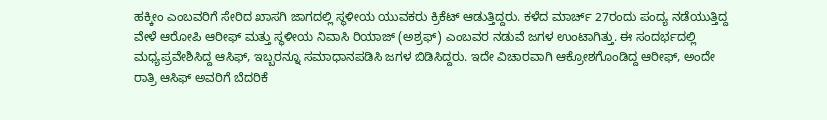ಹಕ್ಕೀಂ ಎಂಬವರಿಗೆ ಸೇರಿದ ಖಾಸಗಿ ಜಾಗದಲ್ಲಿ ಸ್ಥಳೀಯ ಯುವಕರು ಕ್ರಿಕೆಟ್ ಆಡುತ್ತಿದ್ದರು. ಕಳೆದ ಮಾರ್ಚ್ 27ರಂದು ಪಂದ್ಯ ನಡೆಯುತ್ತಿದ್ದ ವೇಳೆ ಆರೋಪಿ ಆರೀಫ್ ಮತ್ತು ಸ್ಥಳೀಯ ನಿವಾಸಿ ರಿಯಾಜ್ (ಅಶ್ರಫ್) ಎಂಬವರ ನಡುವೆ ಜಗಳ ಉಂಟಾಗಿತ್ತು. ಈ ಸಂದರ್ಭದಲ್ಲಿ ಮಧ್ಯಪ್ರವೇಶಿಸಿದ್ದ ಆಸಿಫ್, ಇಬ್ಬರನ್ನೂ ಸಮಾಧಾನಪಡಿಸಿ ಜಗಳ ಬಿಡಿಸಿದ್ದರು. ಇದೇ ವಿಚಾರವಾಗಿ ಆಕ್ರೋಶಗೊಂಡಿದ್ದ ಆರೀಫ್, ಅಂದೇ ರಾತ್ರಿ ಆಸಿಫ್ ಅವರಿಗೆ ಬೆದರಿಕೆ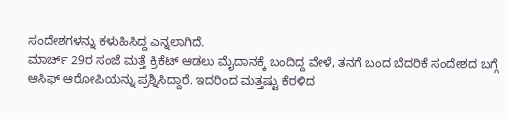ಸಂದೇಶಗಳನ್ನು ಕಳುಹಿಸಿದ್ದ ಎನ್ನಲಾಗಿದೆ.
ಮಾರ್ಚ್ 29ರ ಸಂಜೆ ಮತ್ತೆ ಕ್ರಿಕೆಟ್ ಆಡಲು ಮೈದಾನಕ್ಕೆ ಬಂದಿದ್ದ ವೇಳೆ, ತನಗೆ ಬಂದ ಬೆದರಿಕೆ ಸಂದೇಶದ ಬಗ್ಗೆ ಆಸಿಫ್ ಆರೋಪಿಯನ್ನು ಪ್ರಶ್ನಿಸಿದ್ದಾರೆ. ಇದರಿಂದ ಮತ್ತಷ್ಟು ಕೆರಳಿದ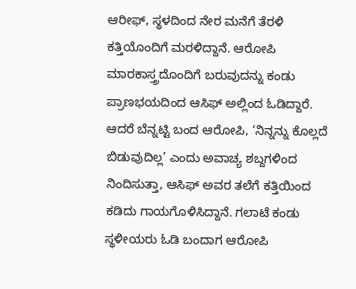ಆರೀಫ್, ಸ್ಥಳದಿಂದ ನೇರ ಮನೆಗೆ ತೆರಳಿ ಕತ್ತಿಯೊಂದಿಗೆ ಮರಳಿದ್ದಾನೆ. ಆರೋಪಿ ಮಾರಕಾಸ್ತ್ರದೊಂದಿಗೆ ಬರುವುದನ್ನು ಕಂಡು ಪ್ರಾಣಭಯದಿಂದ ಆಸಿಫ್ ಅಲ್ಲಿಂದ ಓಡಿದ್ದಾರೆ. ಆದರೆ ಬೆನ್ನಟ್ಟಿ ಬಂದ ಆರೋಪಿ, ‘ನಿನ್ನನ್ನು ಕೊಲ್ಲದೆ ಬಿಡುವುದಿಲ್ಲ’ ಎಂದು ಅವಾಚ್ಯ ಶಬ್ದಗಳಿಂದ ನಿಂದಿಸುತ್ತಾ, ಆಸಿಫ್ ಅವರ ತಲೆಗೆ ಕತ್ತಿಯಿಂದ ಕಡಿದು ಗಾಯಗೊಳಿಸಿದ್ದಾನೆ. ಗಲಾಟೆ ಕಂಡು ಸ್ಥಳೀಯರು ಓಡಿ ಬಂದಾಗ ಆರೋಪಿ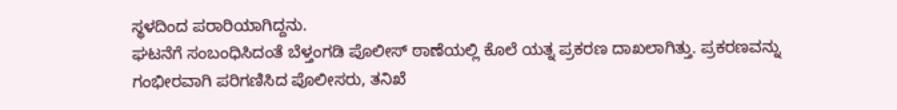ಸ್ಥಳದಿಂದ ಪರಾರಿಯಾಗಿದ್ದನು.
ಘಟನೆಗೆ ಸಂಬಂಧಿಸಿದಂತೆ ಬೆಳ್ತಂಗಡಿ ಪೊಲೀಸ್ ಠಾಣೆಯಲ್ಲಿ ಕೊಲೆ ಯತ್ನ ಪ್ರಕರಣ ದಾಖಲಾಗಿತ್ತು. ಪ್ರಕರಣವನ್ನು ಗಂಭೀರವಾಗಿ ಪರಿಗಣಿಸಿದ ಪೊಲೀಸರು, ತನಿಖೆ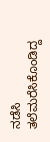ನಡೆಸಿ ತಲೆಮರೆಸಿಕೊಂಡಿದ್ದ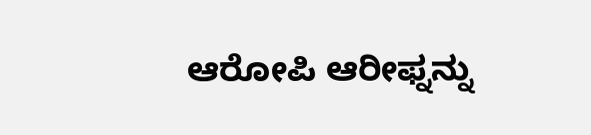ಆರೋಪಿ ಆರೀಫ್ನನ್ನು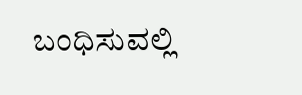ಬಂಧಿಸುವಲ್ಲಿ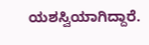ಯಶಸ್ವಿಯಾಗಿದ್ದಾರೆ.